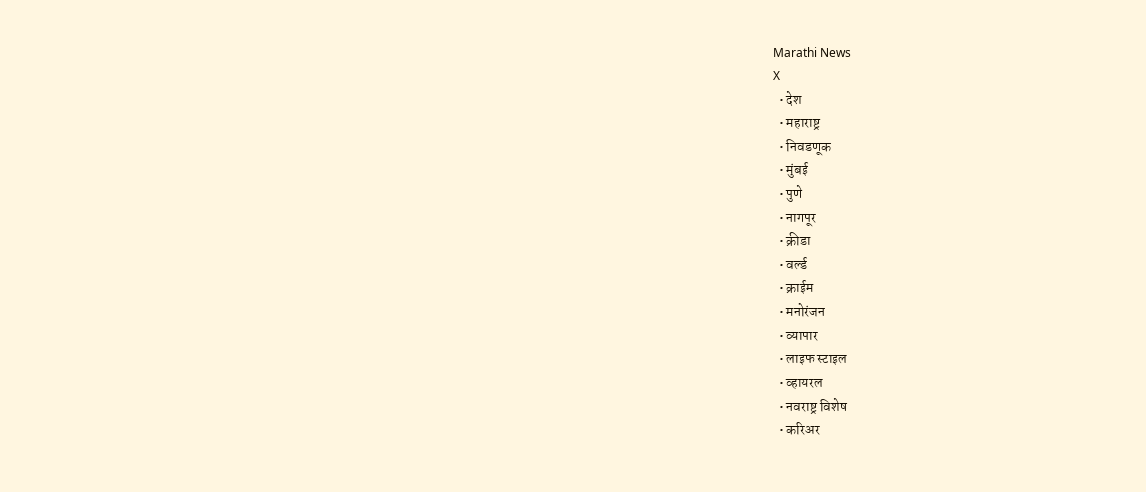Marathi News
X
  • देश
  • महाराष्ट्र
  • निवडणूक
  • मुंबई
  • पुणे
  • नागपूर
  • क्रीडा
  • वर्ल्ड
  • क्राईम
  • मनोरंजन
  • व्यापार
  • लाइफ स्टाइल
  • व्हायरल
  • नवराष्ट्र विशेष
  • करिअर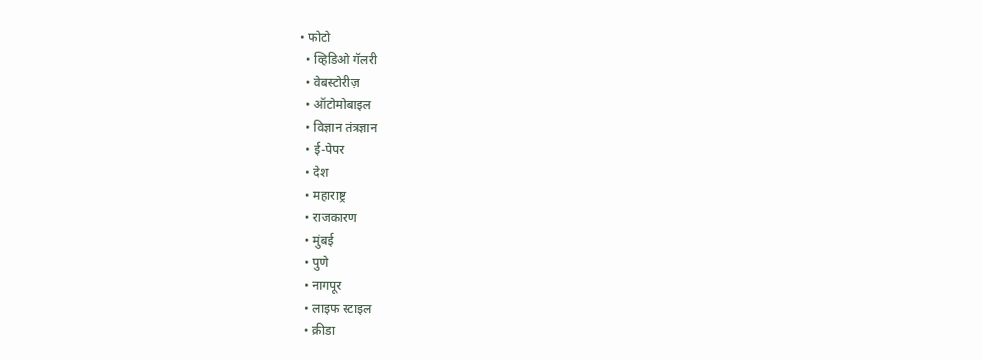• फोटो
  • व्हिडिओ गॅलरी
  • वेबस्टोरीज़
  • ऑटोमोबाइल
  • विज्ञान तंत्रज्ञान
  • ई-पेपर
  • देश
  • महाराष्ट्र
  • राजकारण
  • मुंबई
  • पुणे
  • नागपूर
  • लाइफ स्टाइल
  • क्रीडा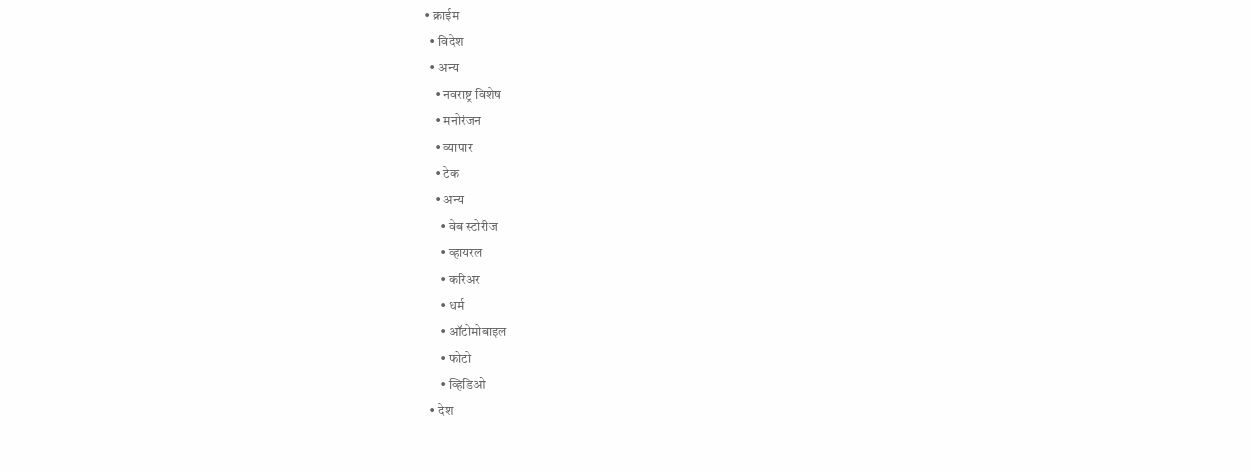• क्राईम
  • विदेश
  • अन्य
    • नवराष्ट्र विशेष
    • मनोरंजन
    • व्यापार
    • टेक
    • अन्य
      • वेब स्टोरीज
      • व्हायरल
      • करिअर
      • धर्म
      • ऑटोमोबाइल
      • फोटो
      • व्हिडिओ
  • देश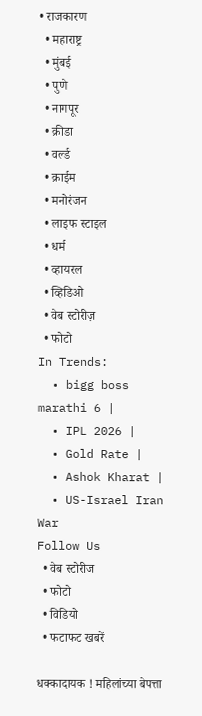• राजकारण
  • महाराष्ट्र
  • मुंबई
  • पुणे
  • नागपूर
  • क्रीडा
  • वर्ल्ड
  • क्राईम
  • मनोरंजन
  • लाइफ स्टाइल
  • धर्म
  • व्हायरल
  • व्हिडिओ
  • वेब स्टोरीज़
  • फोटो
In Trends:
  • bigg boss marathi 6 |
  • IPL 2026 |
  • Gold Rate |
  • Ashok Kharat |
  • US-Israel Iran War
Follow Us
  • वेब स्टोरीज
  • फोटो
  • विडियो
  • फटाफट खबरें

धक्कादायक ! महिलांच्या बेपत्ता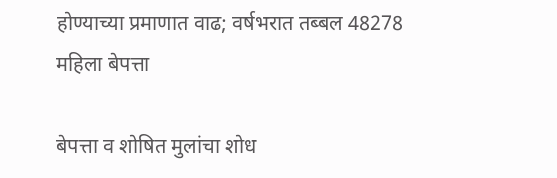होण्याच्या प्रमाणात वाढ; वर्षभरात तब्बल 48278 महिला बेपत्ता

बेपत्ता व शोषित मुलांचा शोध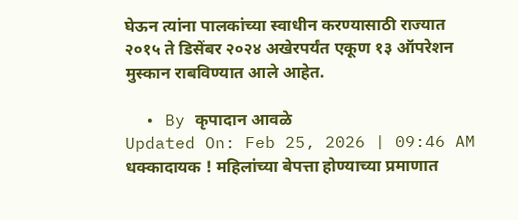घेऊन त्यांना पालकांच्या स्वाधीन करण्यासाठी राज्यात २०१५ ते डिसेंबर २०२४ अखेरपर्यंत एकूण १३ ऑपरेशन मुस्कान राबविण्यात आले आहेत.

  • By कृपादान आवळे
Updated On: Feb 25, 2026 | 09:46 AM
धक्कादायक ! महिलांच्या बेपत्ता होण्याच्या प्रमाणात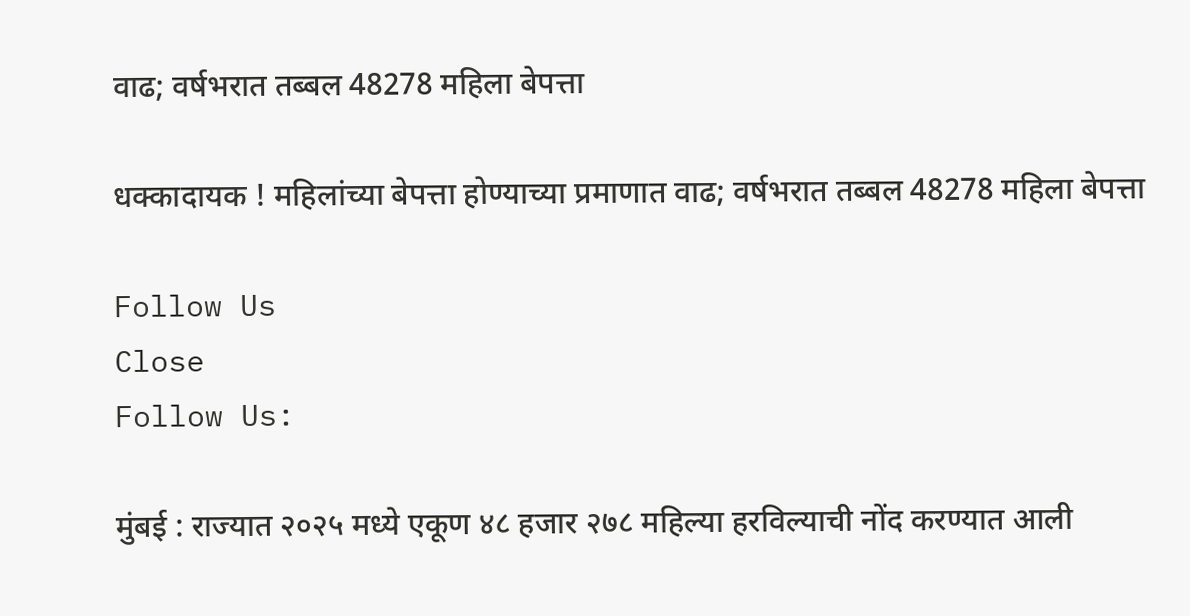वाढ; वर्षभरात तब्बल 48278 महिला बेपत्ता

धक्कादायक ! महिलांच्या बेपत्ता होण्याच्या प्रमाणात वाढ; वर्षभरात तब्बल 48278 महिला बेपत्ता

Follow Us
Close
Follow Us:

मुंबई : राज्यात २०२५ मध्ये एकूण ४८ हजार २७८ महिल्या हरविल्याची नोंद करण्यात आली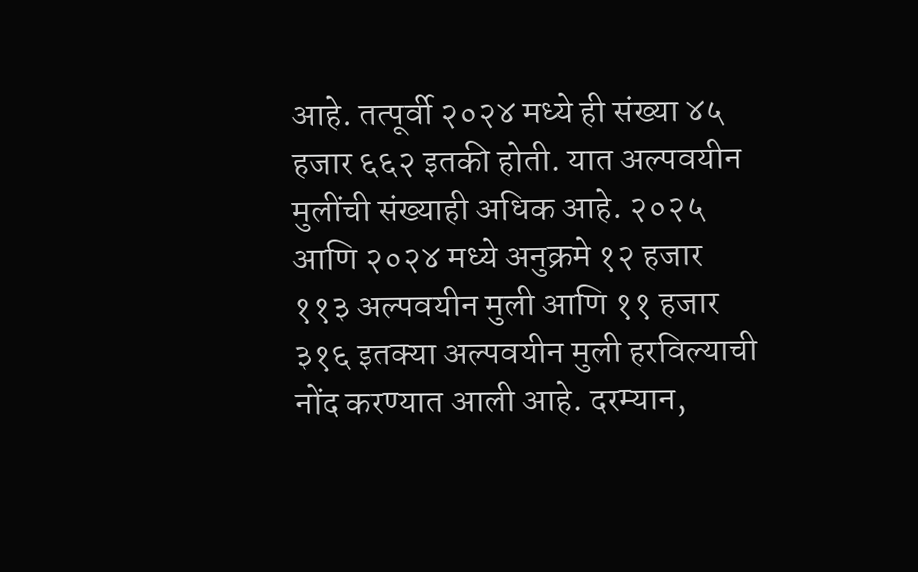आहे. तत्पूर्वी २०२४ मध्ये ही संख्या ४५ हजार ६६२ इतकी होती. यात अल्पवयीन मुलींची संख्याही अधिक आहे. २०२५ आणि २०२४ मध्ये अनुक्रमे १२ हजार ११३ अल्पवयीन मुली आणि ११ हजार ३१६ इतक्या अल्पवयीन मुली हरविल्याची नोंद करण्यात आली आहे. दरम्यान,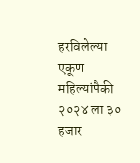हरविलेल्या एकूण महिल्यांपैकी २०२४ ला ३० हजार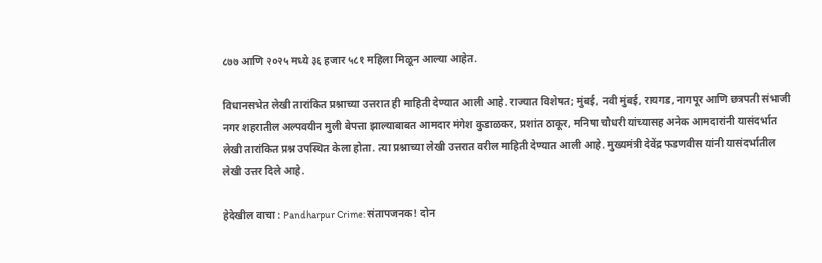८७७ आणि २०२५ मध्ये ३६ हजार ५८१ महिला मिळून आल्या आहेत.

विधानसभेत लेखी तारांकित प्रश्नाच्या उत्तरात ही माहिती देण्यात आली आहे. राज्यात विशेषत; मुंबई, नवी मुंबई, रायगड, नागपूर आणि छत्रपती संभाजी नगर शहरातील अल्पवयीन मुली बेपत्ता झाल्याबाबत आमदार मंगेश कुडाळकर, प्रशांत ठाकूर, मनिषा चौधरी यांच्यासह अनेक आमदारांनी यासंदर्भात लेखी तारांकित प्रश्न उपस्थित केला होता. त्या प्रश्नाच्या लेखी उत्तरात वरील माहिती देण्यात आली आहे. मुख्यमंत्री देवेंद्र फडणवीस यांनी यासंदर्भातील लेखी उत्तर दिले आहे.

हेदेखील वाचा : Pandharpur Crime: संतापजनक! दोन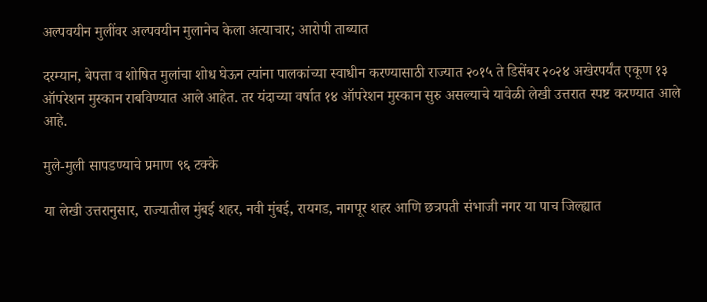अल्पवयीन मुलींवर अल्पवयीन मुलानेच केला अत्याचार; आरोपी ताब्यात

दरम्यान, बेपत्ता व शोषित मुलांचा शोध घेऊन त्यांना पालकांच्या स्वाधीन करण्यासाठी राज्यात २०१५ ते डिसेंबर २०२४ अखेरपर्यंत एकूण १३ ऑपरेशन मुस्कान राबविण्यात आले आहेत. तर यंदाच्या वर्षात १४ ऑपरेशन मुस्कान सुरु असल्याचे यावेळी लेखी उत्तरात स्पष्ट करण्यात आले आहे.

मुले-मुली सापडण्याचे प्रमाण ९६ टक्के

या लेखी उत्तरानुसार, राज्यातील मुंबई शहर, नवी मुंबई, रायगड, नागपूर शहर आणि छत्रपती संभाजी नगर या पाच जिल्ह्यात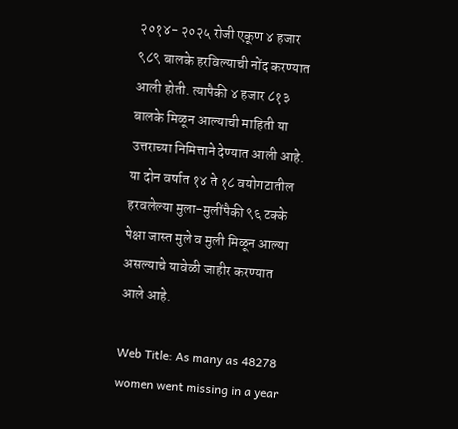२०१४- २०२५ रोजी एकूण ४ हजार ९८९ बालके हरविल्याची नोंद करण्यात आली होती. त्यापैकी ४ हजार ८१३ बालके मिळून आल्याची माहिती या उत्तराच्या निमित्ताने देण्यात आली आहे. या दोन वर्षात १४ ते १८ वयोगटातील हरवलेल्या मुला-मुलींपैकी ९६ टक्के पेक्षा जास्त मुले व मुली मिळून आल्या असल्याचे यावेळी जाहीर करण्यात आले आहे.

Web Title: As many as 48278 women went missing in a year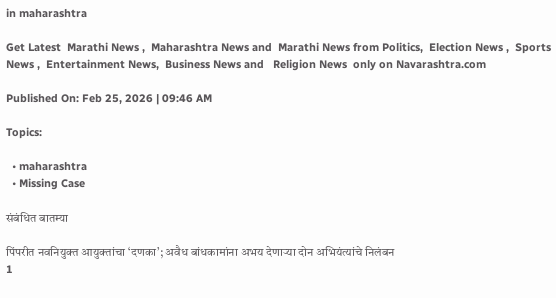in maharashtra

Get Latest  Marathi News ,  Maharashtra News and  Marathi News from Politics,  Election News ,  Sports News ,  Entertainment News,  Business News and   Religion News  only on Navarashtra.com

Published On: Feb 25, 2026 | 09:46 AM

Topics:

  • maharashtra
  • Missing Case

संबंधित बातम्या

पिंपरीत नवनियुक्त आयुक्तांचा ‘दणका’; अवैध बांधकामांना अभय देणाऱ्या दोन अभियंत्यांचे निलंबन
1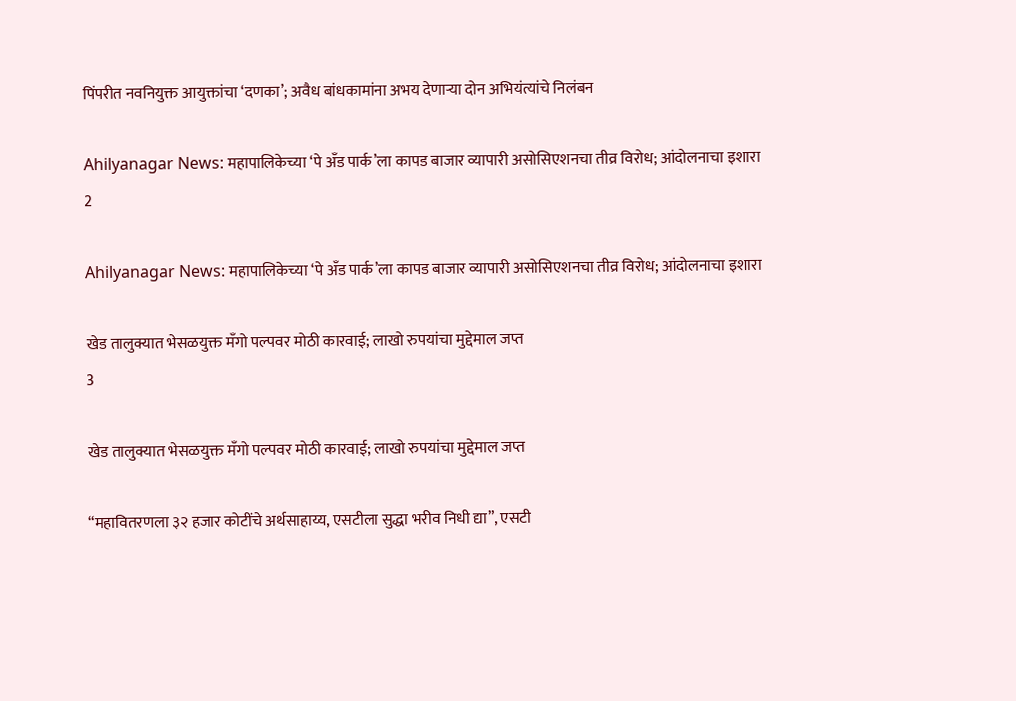पिंपरीत नवनियुक्त आयुक्तांचा ‘दणका’; अवैध बांधकामांना अभय देणाऱ्या दोन अभियंत्यांचे निलंबन

Ahilyanagar News: महापालिकेच्या ‘पे अँड पार्क’ला कापड बाजार व्यापारी असोसिएशनचा तीव्र विरोध; आंदोलनाचा इशारा
2

Ahilyanagar News: महापालिकेच्या ‘पे अँड पार्क’ला कापड बाजार व्यापारी असोसिएशनचा तीव्र विरोध; आंदोलनाचा इशारा

खेड तालुक्यात भेसळयुक्त मँगो पल्पवर मोठी कारवाई; लाखो रुपयांचा मुद्देमाल जप्त
3

खेड तालुक्यात भेसळयुक्त मँगो पल्पवर मोठी कारवाई; लाखो रुपयांचा मुद्देमाल जप्त

“महावितरणला ३२ हजार कोटींचे अर्थसाहाय्य, एसटीला सुद्धा भरीव निधी द्या”, एसटी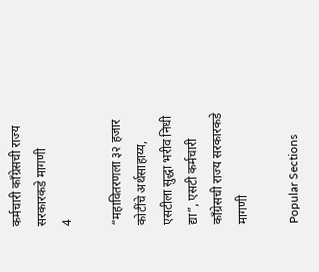कर्मचारी काँग्रेसची राज्य सरकारकडे मागणी
4

“महावितरणला ३२ हजार कोटींचे अर्थसाहाय्य, एसटीला सुद्धा भरीव निधी द्या”, एसटी कर्मचारी काँग्रेसची राज्य सरकारकडे मागणी

Popular Sections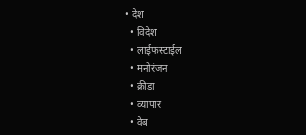• देश
  • विदेश
  • लाईफस्टाईल
  • मनोरंजन
  • क्रीडा
  • व्यापार
  • वेब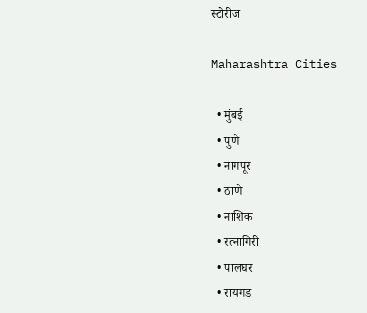स्टोरीज

Maharashtra Cities

  • मुंबई
  • पुणे
  • नागपूर
  • ठाणे
  • नाशिक
  • रत्नागिरी
  • पालघर
  • रायगड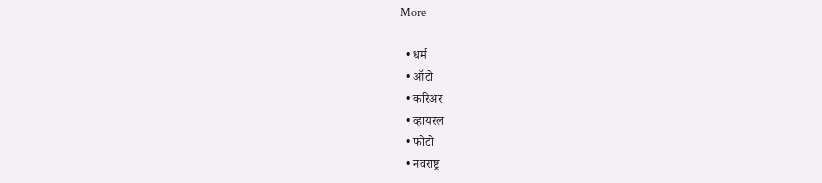More

  • धर्म
  • ऑटो
  • करिअर
  • व्हायरल
  • फोटो
  • नवराष्ट्र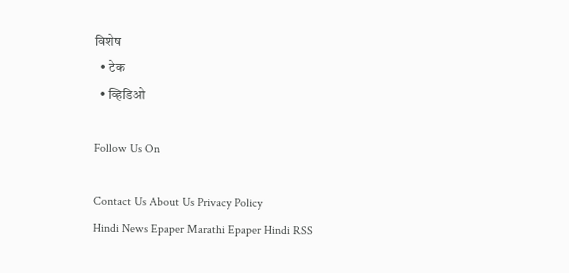विशेष
  • टेक
  • व्हिडिओ

Follow Us On

Contact Us About Us Privacy Policy
Hindi News Epaper Marathi Epaper Hindi RSS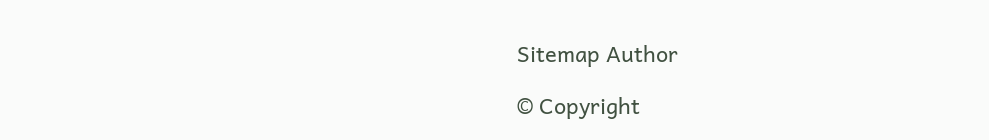Sitemap Author

© Copyright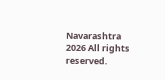Navarashtra 2026 All rights reserved.